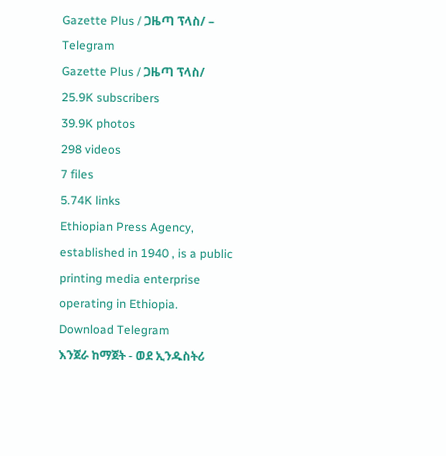Gazette Plus / ጋዜጣ ፕላስ/ – Telegram
Gazette Plus / ጋዜጣ ፕላስ/
25.9K subscribers
39.9K photos
298 videos
7 files
5.74K links
Ethiopian Press Agency, established in 1940 , is a public printing media enterprise operating in Ethiopia.
Download Telegram
እንጀራ ከማጀት - ወደ ኢንዱስትሪ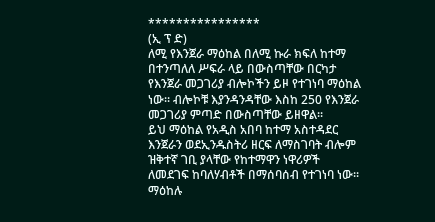****************
(ኢ ፕ ድ)
ለሚ የእንጀራ ማዕከል በለሚ ኩራ ክፍለ ከተማ በተንጣለለ ሥፍራ ላይ በውስጣቸው በርካታ የእንጀራ መጋገሪያ ብሎኮችን ይዞ የተገነባ ማዕከል ነው፡፡ ብሎኮቹ እያንዳንዳቸው እስከ 250 የእንጀራ መጋገሪያ ምጣድ በውስጣቸው ይዘዋል፡፡
ይህ ማዕከል የአዲስ አበባ ከተማ አስተዳደር እንጀራን ወደኢንዱስትሪ ዘርፍ ለማስገባት ብሎም ዝቅተኛ ገቢ ያላቸው የከተማዋን ነዋሪዎች ለመደገፍ ከባለሃብቶች በማሰባሰብ የተገነባ ነው፡፡ ማዕከሉ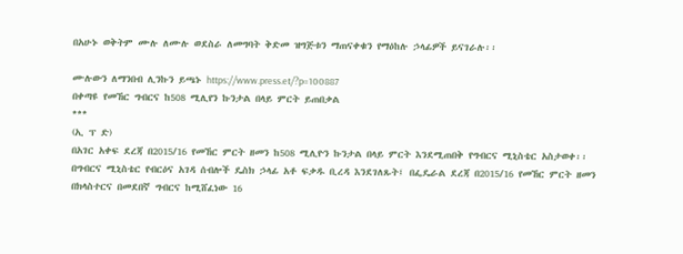በአሁኑ ወቅትም ሙሉ ለሙሉ ወደስራ ለመግባት ቅድመ ዝግጅቱን ማጠናቀቁን የማዕከሉ ኃላፊዎች ይናገራሉ፡፡

ሙሉውን ለማንበብ ሊንኩን ይጫኑ https://www.press.et/?p=100887
በቀጣዩ የመኸር ግብርና ከ508 ሚሊየን ኩንታል በላይ ምርት ይጠበቃል
***
(ኢ ፕ ድ)
በአገር አቀፍ ደረጃ በ2015/16 የመኸር ምርት ዘመን ከ508 ሚሊዮን ኩንታል በላይ ምርት እንደሚጠበቅ የግብርና ሚኒስቴር አስታወቀ፡፡
በግብርና ሚኒስቴር የብርዕና አገዳ ሰብሎች ዴስክ ኃላፊ አቶ ፍቃዱ ቢረዳ እንደገለጹት፤ በፌዴራል ደረጃ በ2015/16 የመኸር ምርት ዘመን በክላስተርና በመደበኛ ግብርና ከሚሸፈነው 16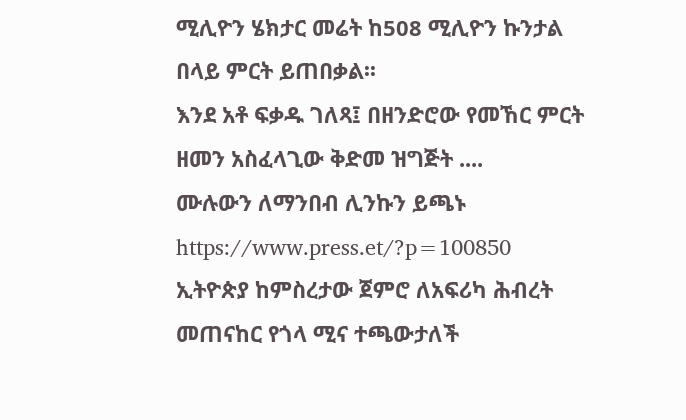ሚሊዮን ሄክታር መሬት ከ508 ሚሊዮን ኩንታል በላይ ምርት ይጠበቃል፡፡
እንደ አቶ ፍቃዱ ገለጻ፤ በዘንድሮው የመኸር ምርት ዘመን አስፈላጊው ቅድመ ዝግጅት ....
ሙሉውን ለማንበብ ሊንኩን ይጫኑ https://www.press.et/?p=100850
ኢትዮጵያ ከምስረታው ጀምሮ ለአፍሪካ ሕብረት መጠናከር የጎላ ሚና ተጫውታለች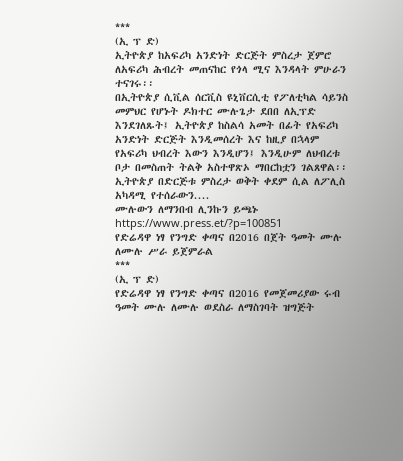***
(ኢ ፕ ድ)
ኢትዮጵያ ከአፍሪካ አንድነት ድርጅት ምስረታ ጀምሮ ለአፍሪካ ሕብረት መጠናከር የጎላ ሚና እንዳላት ምሁራን ተናገሩ፡፡
በኢትዮጵያ ሲቪል ሰርቪስ ዩኒቨርሲቲ የፖለቲካል ሳይንስ መምህር የሆኑት ዶክተር ሙሉጌታ ደበበ ለኢፕድ እንደገለጹት፤ ኢትዮጵያ ከስልሳ አመት በፊት የአፍሪካ አንድነት ድርጅት እንዲመሰረት እና ከዚያ በኋላም የአፍሪካ ህብረት እውን እንዲሆን፤ እንዲሁም ለህብረቱ ቦታ በመስጠት ትልቅ አስተዋጽኦ ማበርከቷን ገልጸዋል፡፡
ኢትዮጵያ በድርጅቱ ምስረታ ወቅት ቀደም ሲል ለፖሊስ አካዳሚ የተሰራውን....
ሙሉውን ለማንበብ ሊንኩን ይጫኑ https://www.press.et/?p=100851
የድሬዳዋ ነፃ የንግድ ቀጣና በ2016 በጀት ዓመት ሙሉ ለሙሉ ሥራ ይጀምራል
***
(ኢ ፕ ድ)
የድሬዳዋ ነፃ የንግድ ቀጣና በ2016 የመጀመሪያው ሩብ ዓመት ሙሉ ለሙሉ ወደስራ ለማስገባት ዝግጅት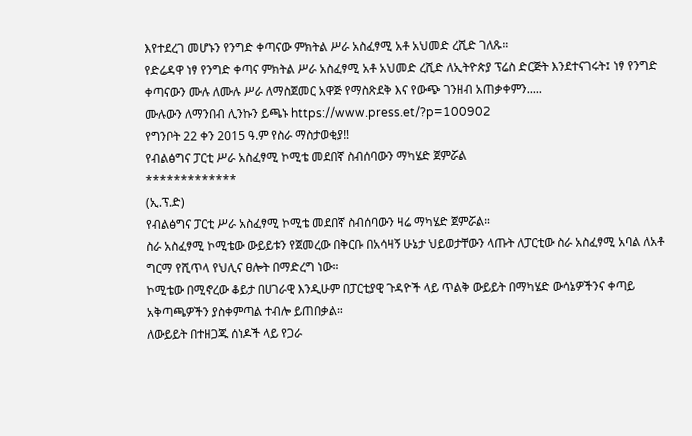እየተደረገ መሆኑን የንግድ ቀጣናው ምክትል ሥራ አስፈፃሚ አቶ አህመድ ረሺድ ገለጹ።
የድሬዳዋ ነፃ የንግድ ቀጣና ምክትል ሥራ አስፈፃሚ አቶ አህመድ ረሺድ ለኢትዮጵያ ፕሬስ ድርጅት እንደተናገሩት፤ ነፃ የንግድ ቀጣናውን ሙሉ ለሙሉ ሥራ ለማስጀመር አዋጅ የማስጽደቅ እና የውጭ ገንዘብ አጠቃቀምን.....
ሙሉውን ለማንበብ ሊንኩን ይጫኑ https://www.press.et/?p=100902
የግንቦት 22 ቀን 2015 ዓ.ም የስራ ማስታወቂያ‼
የብልፅግና ፓርቲ ሥራ አስፈፃሚ ኮሚቴ መደበኛ ስብሰባውን ማካሄድ ጀምሯል
*************
(ኢ.ፕ.ድ)
የብልፅግና ፓርቲ ሥራ አስፈፃሚ ኮሚቴ መደበኛ ስብሰባውን ዛሬ ማካሄድ ጀምሯል።
ስራ አስፈፃሚ ኮሚቴው ውይይቱን የጀመረው በቅርቡ በአሳዛኝ ሁኔታ ህይወታቸውን ላጡት ለፓርቲው ስራ አስፈፃሚ አባል ለአቶ ግርማ የሺጥላ የህሊና ፀሎት በማድረግ ነው።
ኮሚቴው በሚኖረው ቆይታ በሀገራዊ እንዲሁም በፓርቲያዊ ጉዳዮች ላይ ጥልቅ ውይይት በማካሄድ ውሳኔዎችንና ቀጣይ አቅጣጫዎችን ያስቀምጣል ተብሎ ይጠበቃል።
ለውይይት በተዘጋጁ ሰነዶች ላይ የጋራ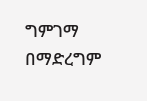ግምገማ በማድረግም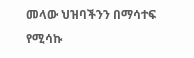መላው ህዝባችንን በማሳተፍ የሚሳኩ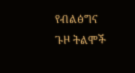የብልፅግና ጉዞ ትልሞች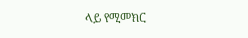ላይ የሚመክር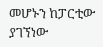መሆኑን ከፓርቲው ያገኘነው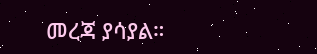መረጃ ያሳያል።